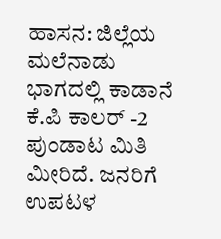ಹಾಸನ: ಜಿಲ್ಲೆಯ ಮಲೆನಾಡು ಭಾಗದಲ್ಲಿ ಕಾಡಾನೆ ಕೆ.ಪಿ ಕಾಲರ್ -2 ಪುಂಡಾಟ ಮಿತಿ ಮೀರಿದೆ. ಜನರಿಗೆ ಉಪಟಳ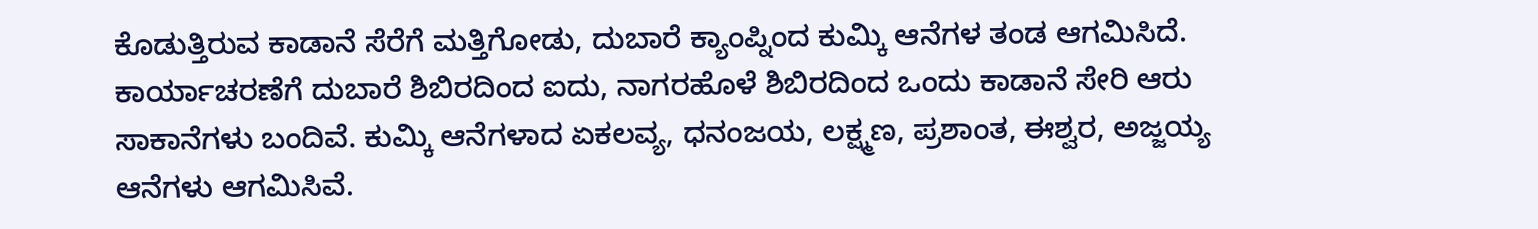ಕೊಡುತ್ತಿರುವ ಕಾಡಾನೆ ಸೆರೆಗೆ ಮತ್ತಿಗೋಡು, ದುಬಾರೆ ಕ್ಯಾಂಪ್ನಿಂದ ಕುಮ್ಕಿ ಆನೆಗಳ ತಂಡ ಆಗಮಿಸಿದೆ.
ಕಾರ್ಯಾಚರಣೆಗೆ ದುಬಾರೆ ಶಿಬಿರದಿಂದ ಐದು, ನಾಗರಹೊಳೆ ಶಿಬಿರದಿಂದ ಒಂದು ಕಾಡಾನೆ ಸೇರಿ ಆರು ಸಾಕಾನೆಗಳು ಬಂದಿವೆ. ಕುಮ್ಕಿ ಆನೆಗಳಾದ ಏಕಲವ್ಯ, ಧನಂಜಯ, ಲಕ್ಷ್ಮಣ, ಪ್ರಶಾಂತ, ಈಶ್ವರ, ಅಜ್ಜಯ್ಯ ಆನೆಗಳು ಆಗಮಿಸಿವೆ.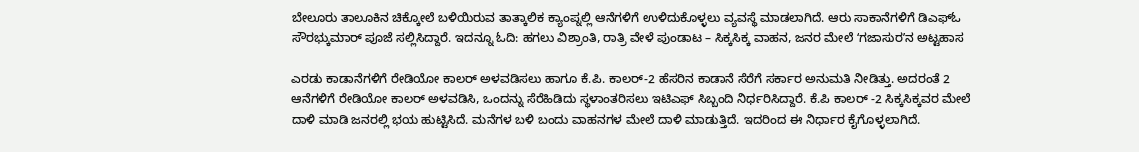ಬೇಲೂರು ತಾಲೂಕಿನ ಚಿಕ್ಕೋಲೆ ಬಳಿಯಿರುವ ತಾತ್ಕಾಲಿಕ ಕ್ಯಾಂಪ್ನಲ್ಲಿ ಆನೆಗಳಿಗೆ ಉಳಿದುಕೊಳ್ಳಲು ವ್ಯವಸ್ಥೆ ಮಾಡಲಾಗಿದೆ. ಆರು ಸಾಕಾನೆಗಳಿಗೆ ಡಿಎಫ್ಓ ಸೌರಭ್ಕುಮಾರ್ ಪೂಜೆ ಸಲ್ಲಿಸಿದ್ದಾರೆ. ಇದನ್ನೂ ಓದಿ: ಹಗಲು ವಿಶ್ರಾಂತಿ, ರಾತ್ರಿ ವೇಳೆ ಪುಂಡಾಟ – ಸಿಕ್ಕಸಿಕ್ಕ ವಾಹನ, ಜನರ ಮೇಲೆ ʻಗಜಾಸುರʼನ ಅಟ್ಟಹಾಸ

ಎರಡು ಕಾಡಾನೆಗಳಿಗೆ ರೇಡಿಯೋ ಕಾಲರ್ ಅಳವಡಿಸಲು ಹಾಗೂ ಕೆ.ಪಿ. ಕಾಲರ್-2 ಹೆಸರಿನ ಕಾಡಾನೆ ಸೆರೆಗೆ ಸರ್ಕಾರ ಅನುಮತಿ ನೀಡಿತ್ತು. ಅದರಂತೆ 2 ಆನೆಗಳಿಗೆ ರೇಡಿಯೋ ಕಾಲರ್ ಅಳವಡಿಸಿ, ಒಂದನ್ನು ಸೆರೆಹಿಡಿದು ಸ್ಥಳಾಂತರಿಸಲು ಇಟಿಎಫ್ ಸಿಬ್ಬಂದಿ ನಿರ್ಧರಿಸಿದ್ದಾರೆ. ಕೆ.ಪಿ ಕಾಲರ್ -2 ಸಿಕ್ಕಸಿಕ್ಕವರ ಮೇಲೆ ದಾಳಿ ಮಾಡಿ ಜನರಲ್ಲಿ ಭಯ ಹುಟ್ಟಿಸಿದೆ. ಮನೆಗಳ ಬಳಿ ಬಂದು ವಾಹನಗಳ ಮೇಲೆ ದಾಳಿ ಮಾಡುತ್ತಿದೆ. ಇದರಿಂದ ಈ ನಿರ್ಧಾರ ಕೈಗೊಳ್ಳಲಾಗಿದೆ.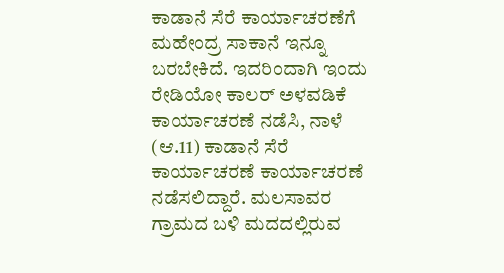ಕಾಡಾನೆ ಸೆರೆ ಕಾರ್ಯಾಚರಣೆಗೆ ಮಹೇಂದ್ರ ಸಾಕಾನೆ ಇನ್ನೂ ಬರಬೇಕಿದೆ. ಇದರಿಂದಾಗಿ ಇಂದು ರೇಡಿಯೋ ಕಾಲರ್ ಅಳವಡಿಕೆ ಕಾರ್ಯಾಚರಣೆ ನಡೆಸಿ, ನಾಳೆ (ಆ.11) ಕಾಡಾನೆ ಸೆರೆ ಕಾರ್ಯಾಚರಣೆ ಕಾರ್ಯಾಚರಣೆ ನಡೆಸಲಿದ್ದಾರೆ. ಮಲಸಾವರ ಗ್ರಾಮದ ಬಳಿ ಮದದಲ್ಲಿರುವ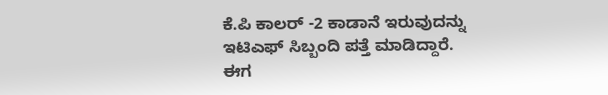ಕೆ.ಪಿ ಕಾಲರ್ -2 ಕಾಡಾನೆ ಇರುವುದನ್ನು ಇಟಿಎಫ್ ಸಿಬ್ಬಂದಿ ಪತ್ತೆ ಮಾಡಿದ್ದಾರೆ.
ಈಗ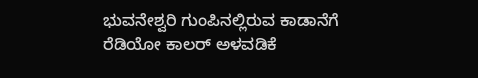ಭುವನೇಶ್ವರಿ ಗುಂಪಿನಲ್ಲಿರುವ ಕಾಡಾನೆಗೆ ರೆಡಿಯೋ ಕಾಲರ್ ಅಳವಡಿಕೆ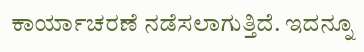ಕಾರ್ಯಾಚರಣೆ ನಡೆಸಲಾಗುತ್ತಿದೆ. ಇದನ್ನೂ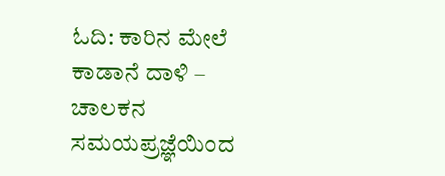ಓದಿ: ಕಾರಿನ ಮೇಲೆ ಕಾಡಾನೆ ದಾಳಿ – ಚಾಲಕನ ಸಮಯಪ್ರಜ್ಞೆಯಿಂದ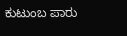ಕುಟುಂಬ ಪಾರು